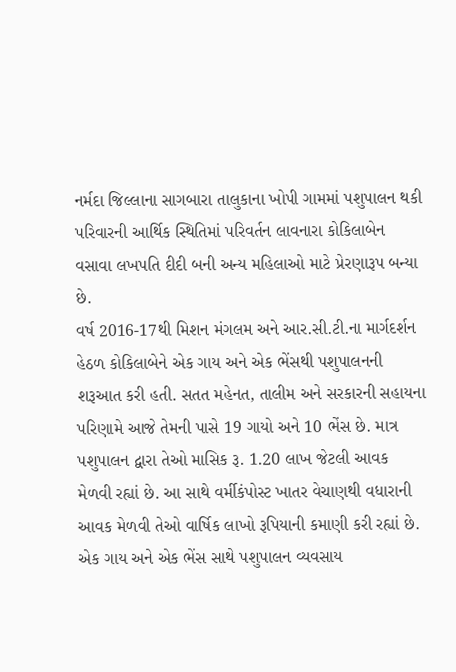નર્મદા જિલ્લાના સાગબારા તાલુકાના ખોપી ગામમાં પશુપાલન થકી પરિવારની આર્થિક સ્થિતિમાં પરિવર્તન લાવનારા કોકિલાબેન વસાવા લખપતિ દીદી બની અન્ય મહિલાઓ માટે પ્રેરણારૂપ બન્યા છે.
વર્ષ 2016-17થી મિશન મંગલમ અને આર.સી.ટી.ના માર્ગદર્શન હેઠળ કોકિલાબેને એક ગાય અને એક ભેંસથી પશુપાલનની શરૂઆત કરી હતી. સતત મહેનત, તાલીમ અને સરકારની સહાયના પરિણામે આજે તેમની પાસે 19 ગાયો અને 10 ભેંસ છે. માત્ર પશુપાલન દ્વારા તેઓ માસિક રૂ. 1.20 લાખ જેટલી આવક મેળવી રહ્યાં છે. આ સાથે વર્મીકંપોસ્ટ ખાતર વેચાણથી વધારાની આવક મેળવી તેઓ વાર્ષિક લાખો રૂપિયાની કમાણી કરી રહ્યાં છે. એક ગાય અને એક ભેંસ સાથે પશુપાલન વ્યવસાય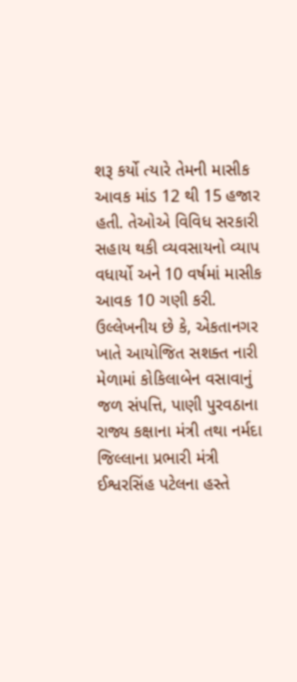શરૂ કર્યો ત્યારે તેમની માસીક આવક માંડ 12 થી 15 હજાર હતી. તેઓએ વિવિધ સરકારી સહાય થકી વ્યવસાયનો વ્યાપ વધાર્યો અને 10 વર્ષમાં માસીક આવક 10 ગણી કરી. ઉલ્લેખનીય છે કે, એકતાનગર ખાતે આયોજિત સશક્ત નારી મેળામાં કોકિલાબેન વસાવાનું જળ સંપત્તિ, પાણી પુરવઠાના રાજ્ય કક્ષાના મંત્રી તથા નર્મદા જિલ્લાના પ્રભારી મંત્રી ઈશ્વરસિંહ પટેલના હસ્તે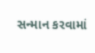સન્માન કરવામાં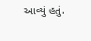આવ્યું હતું.